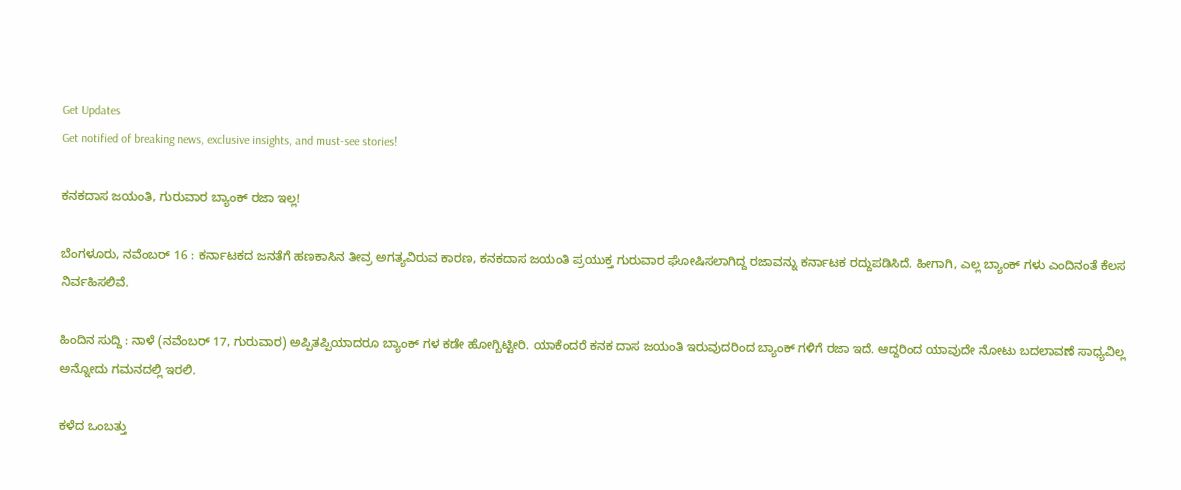Get Updates
Get notified of breaking news, exclusive insights, and must-see stories!

ಕನಕದಾಸ ಜಯಂತಿ, ಗುರುವಾರ ಬ್ಯಾಂಕ್ ರಜಾ ಇಲ್ಲ!

ಬೆಂಗಳೂರು, ನವೆಂಬರ್ 16 : ಕರ್ನಾಟಕದ ಜನತೆಗೆ ಹಣಕಾಸಿನ ತೀವ್ರ ಅಗತ್ಯವಿರುವ ಕಾರಣ, ಕನಕದಾಸ ಜಯಂತಿ ಪ್ರಯುಕ್ತ ಗುರುವಾರ ಘೋಷಿಸಲಾಗಿದ್ದ ರಜಾವನ್ನು ಕರ್ನಾಟಕ ರದ್ದುಪಡಿಸಿದೆ. ಹೀಗಾಗಿ, ಎಲ್ಲ ಬ್ಯಾಂಕ್ ಗಳು ಎಂದಿನಂತೆ ಕೆಲಸ ನಿರ್ವಹಿಸಲಿವೆ.

ಹಿಂದಿನ ಸುದ್ದಿ : ನಾಳೆ (ನವೆಂಬರ್ 17, ಗುರುವಾರ) ಅಪ್ಪಿತಪ್ಪಿಯಾದರೂ ಬ್ಯಾಂಕ್ ಗಳ ಕಡೇ ಹೋಗ್ಬಿಟ್ಟೀರಿ. ಯಾಕೆಂದರೆ ಕನಕ ದಾಸ ಜಯಂತಿ ಇರುವುದರಿಂದ ಬ್ಯಾಂಕ್ ಗಳಿಗೆ ರಜಾ ಇದೆ. ಆದ್ದರಿಂದ ಯಾವುದೇ ನೋಟು ಬದಲಾವಣೆ ಸಾಧ್ಯವಿಲ್ಲ ಅನ್ನೋದು ಗಮನದಲ್ಲಿ ಇರಲಿ.

ಕಳೆದ ಒಂಬತ್ತು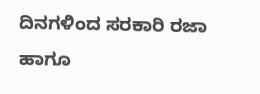ದಿನಗಳಿಂದ ಸರಕಾರಿ ರಜಾ ಹಾಗೂ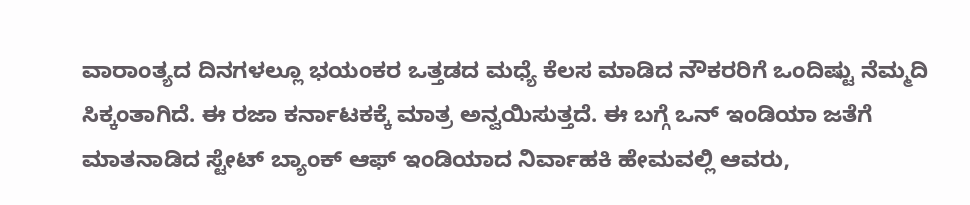ವಾರಾಂತ್ಯದ ದಿನಗಳಲ್ಲೂ ಭಯಂಕರ ಒತ್ತಡದ ಮಧ್ಯೆ ಕೆಲಸ ಮಾಡಿದ ನೌಕರರಿಗೆ ಒಂದಿಷ್ಟು ನೆಮ್ಮದಿ ಸಿಕ್ಕಂತಾಗಿದೆ. ಈ ರಜಾ ಕರ್ನಾಟಕಕ್ಕೆ ಮಾತ್ರ ಅನ್ವಯಿಸುತ್ತದೆ. ಈ ಬಗ್ಗೆ ಒನ್ ಇಂಡಿಯಾ ಜತೆಗೆ ಮಾತನಾಡಿದ ಸ್ಟೇಟ್ ಬ್ಯಾಂಕ್ ಆಫ್ ಇಂಡಿಯಾದ ನಿರ್ವಾಹಕಿ ಹೇಮವಲ್ಲಿ ಆವರು,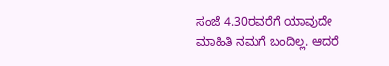ಸಂಜೆ 4.30ರವರೆಗೆ ಯಾವುದೇ ಮಾಹಿತಿ ನಮಗೆ ಬಂದಿಲ್ಲ. ಆದರೆ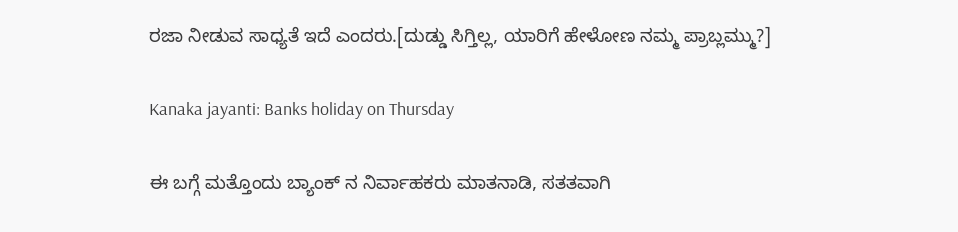ರಜಾ ನೀಡುವ ಸಾಧ್ಯತೆ ಇದೆ ಎಂದರು.[ದುಡ್ಡು ಸಿಗ್ತಿಲ್ಲ, ಯಾರಿಗೆ ಹೇಳೋಣ ನಮ್ಮ ಪ್ರಾಬ್ಲಮ್ಮು?]

Kanaka jayanti: Banks holiday on Thursday

ಈ ಬಗ್ಗೆ ಮತ್ತೊಂದು ಬ್ಯಾಂಕ್ ನ ನಿರ್ವಾಹಕರು ಮಾತನಾಡಿ, ಸತತವಾಗಿ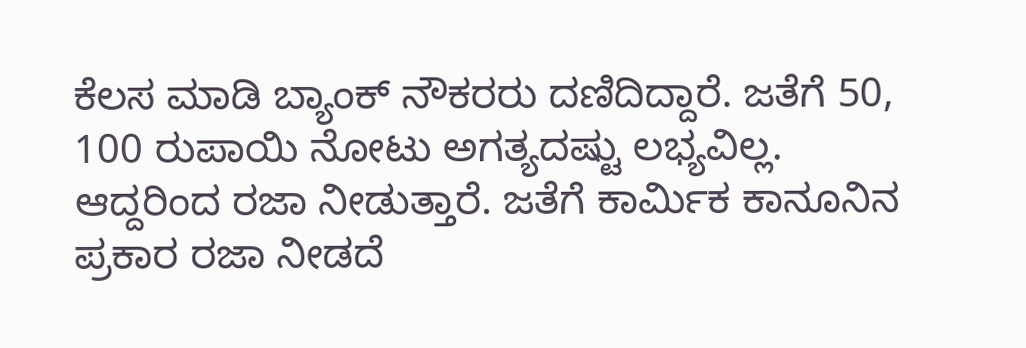ಕೆಲಸ ಮಾಡಿ ಬ್ಯಾಂಕ್ ನೌಕರರು ದಣಿದಿದ್ದಾರೆ. ಜತೆಗೆ 50, 100 ರುಪಾಯಿ ನೋಟು ಅಗತ್ಯದಷ್ಟು ಲಭ್ಯವಿಲ್ಲ. ಆದ್ದರಿಂದ ರಜಾ ನೀಡುತ್ತಾರೆ. ಜತೆಗೆ ಕಾರ್ಮಿಕ ಕಾನೂನಿನ ಪ್ರಕಾರ ರಜಾ ನೀಡದೆ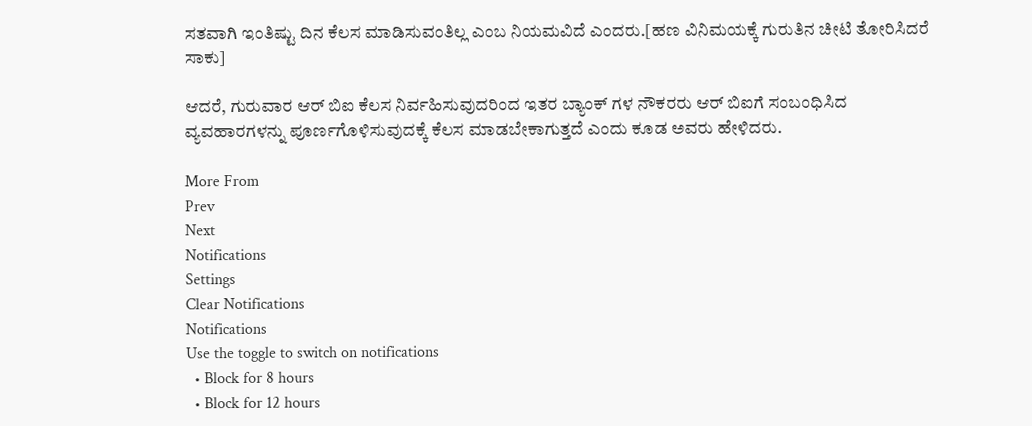ಸತವಾಗಿ ಇಂತಿಷ್ಟು ದಿನ ಕೆಲಸ ಮಾಡಿಸುವಂತಿಲ್ಲ ಎಂಬ ನಿಯಮವಿದೆ ಎಂದರು.[ಹಣ ವಿನಿಮಯಕ್ಕೆ ಗುರುತಿನ ಚೀಟಿ ತೋರಿಸಿದರೆ ಸಾಕು]

ಆದರೆ, ಗುರುವಾರ ಆರ್ ಬಿಐ ಕೆಲಸ ನಿರ್ವಹಿಸುವುದರಿಂದ ಇತರ ಬ್ಯಾಂಕ್ ಗಳ ನೌಕರರು ಆರ್ ಬಿಐಗೆ ಸಂಬಂಧಿಸಿದ ವ್ಯವಹಾರಗಳನ್ನು ಪೂರ್ಣಗೊಳಿಸುವುದಕ್ಕೆ ಕೆಲಸ ಮಾಡಬೇಕಾಗುತ್ತದೆ ಎಂದು ಕೂಡ ಅವರು ಹೇಳಿದರು.

More From
Prev
Next
Notifications
Settings
Clear Notifications
Notifications
Use the toggle to switch on notifications
  • Block for 8 hours
  • Block for 12 hours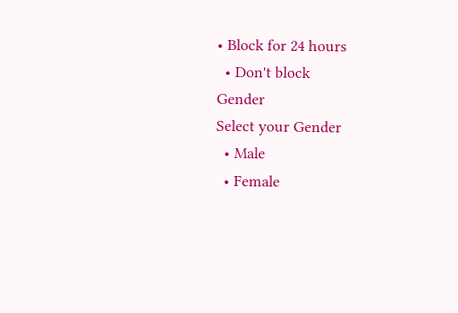• Block for 24 hours
  • Don't block
Gender
Select your Gender
  • Male
  • Female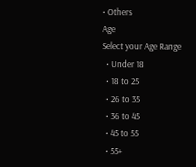• Others
Age
Select your Age Range
  • Under 18
  • 18 to 25
  • 26 to 35
  • 36 to 45
  • 45 to 55
  • 55+